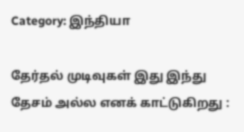Category: இந்தியா

தேர்தல் முடிவுகள் இது இந்து தேசம் அல்ல எனக் காட்டுகிறது :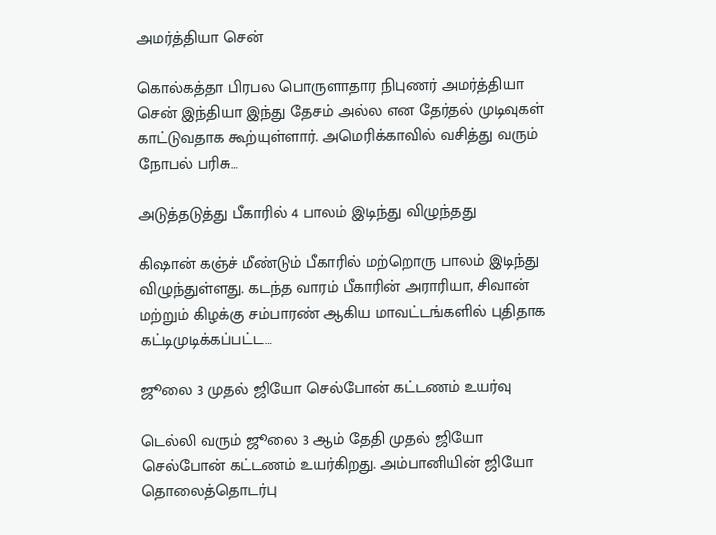அமர்த்தியா சென்

கொல்கத்தா பிரபல பொருளாதார நிபுணர் அமர்த்தியா சென் இந்தியா இந்து தேசம் அல்ல என தேர்தல் முடிவுகள் காட்டுவதாக கூற்யுள்ளார். அமெரிக்காவில் வசித்து வரும் நோபல் பரிசு…

அடுத்தடுத்து பீகாரில் 4 பாலம் இடிந்து விழுந்தது

கிஷான் கஞ்ச் மீண்டும் பீகாரில் மற்றொரு பாலம் இடிந்து விழுந்துள்ளது. கடந்த வாரம் பீகாரின் அராரியா, சிவான் மற்றும் கிழக்கு சம்பாரண் ஆகிய மாவட்டங்களில் புதிதாக கட்டிமுடிக்கப்பட்ட…

ஜூலை 3 முதல் ஜியோ செல்போன் கட்டணம் உயர்வு

டெல்லி வரும் ஜூலை 3 ஆம் தேதி முதல் ஜியோ செல்போன் கட்டணம் உயர்கிறது. அம்பானியின் ஜியோ தொலைத்தொடர்பு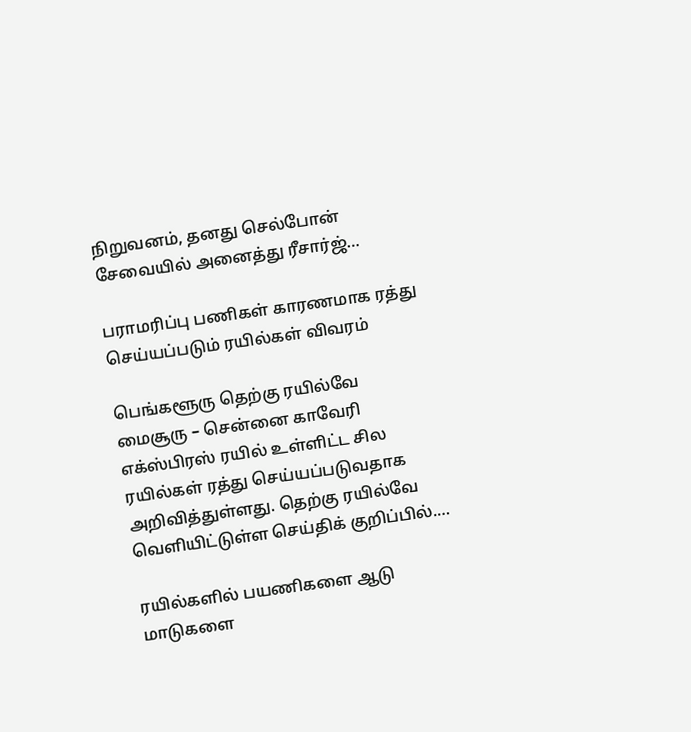நிறுவனம், தனது செல்போன் சேவையில் அனைத்து ரீசார்ஜ்…

பராமரிப்பு பணிகள் காரணமாக ரத்து செய்யப்படும் ரயில்கள் விவரம்

பெங்களூரு தெற்கு ரயில்வே மைசூரு – சென்னை காவேரி எக்ஸ்பிரஸ் ரயில் உள்ளிட்ட சில ரயில்கள் ரத்து செய்யப்படுவதாக அறிவித்துள்ளது. தெற்கு ரயில்வே வெளியிட்டுள்ள செய்திக் குறிப்பில்.…

ரயில்களில் பயணிகளை ஆடு மாடுகளை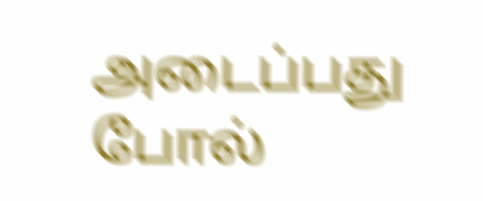அடைப்பது போல்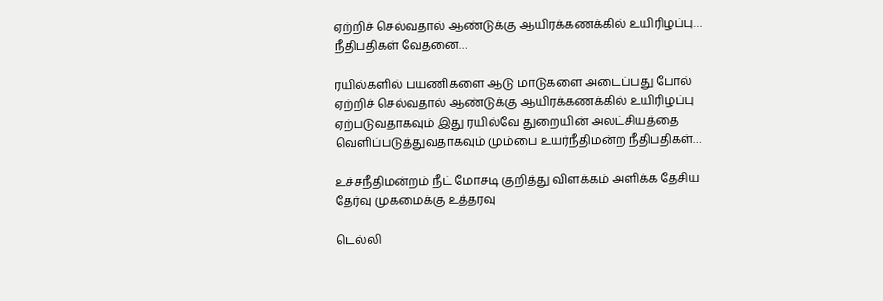ஏற்றிச் செல்வதால் ஆண்டுக்கு ஆயிரக்கணக்கில் உயிரிழப்பு… நீதிபதிகள் வேதனை…

ரயில்களில் பயணிகளை ஆடு மாடுகளை அடைப்பது போல் ஏற்றிச் செல்வதால் ஆண்டுக்கு ஆயிரக்கணக்கில் உயிரிழப்பு ஏற்படுவதாகவும் இது ரயில்வே துறையின் அலட்சியத்தை வெளிப்படுத்துவதாகவும் மும்பை உயர்நீதிமன்ற நீதிபதிகள்…

உச்சநீதிமன்றம் நீட் மோசடி குறித்து விளக்கம் அளிக்க தேசிய தேர்வு முகமைக்கு உத்தரவு

டெல்லி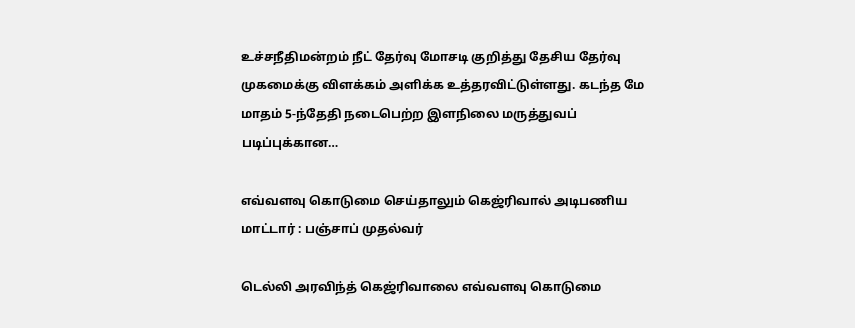உச்சநீதிமன்றம் நீட் தேர்வு மோசடி குறித்து தேசிய தேர்வு முகமைக்கு விளக்கம் அளிக்க உத்தரவிட்டுள்ளது. கடந்த மே மாதம் 5-ந்தேதி நடைபெற்ற இளநிலை மருத்துவப் படிப்புக்கான…

எவ்வளவு கொடுமை செய்தாலும் கெஜ்ரிவால் அடிபணிய மாட்டார் : பஞ்சாப் முதல்வர்

டெல்லி அரவிந்த் கெஜ்ரிவாலை எவ்வளவு கொடுமை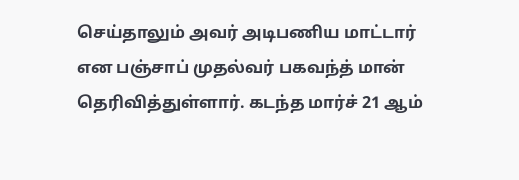செய்தாலும் அவர் அடிபணிய மாட்டார் என பஞ்சாப் முதல்வர் பகவந்த் மான் தெரிவித்துள்ளார். கடந்த மார்ச் 21 ஆம்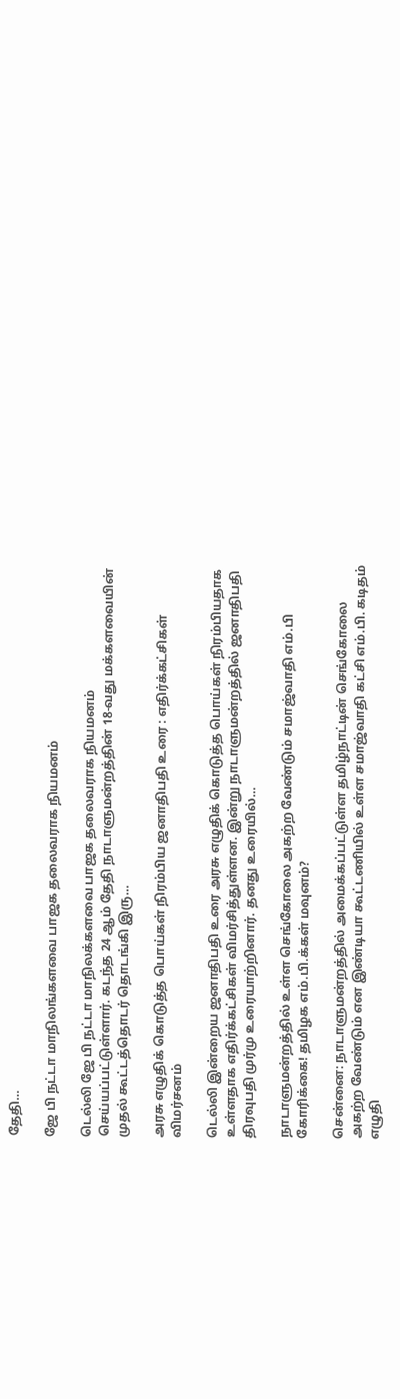தேதி…

ஜே பி நட்டா மாநிலங்களவை பாஜக தலைவராக நியமனம்

டெல்லி ஜே பி நட்டா மாநிலக்களவை பாஜக தலைவராக நியமனம் செய்யப்பட்டுள்ளார். கடந்த 24 ஆம் தேதி நாடாளுமன்றத்தின் 18-வது மக்களவையின் முதல் கூட்டத்தொடர் தொடங்கி இரு…

அரசு எழுதிக் கொடுத்த பொய்கள் நிரம்பிய ஜனாதிபதி உரை : எதிர்க்கட்சிகள் விமர்சனம்

டெல்லி இன்றைய ஜனாதிபதி உரை அரசு எழுதிக் கொடுத்த பொய்கள் நிரம்பியதாக உள்ளதாக எதிர்க்கட்சிகள் விமர்சித்துள்ளன. இன்று நாடாளுமன்றத்தில் ஜனாதிபதி திரவுபதி முர்மு உரையாற்றினார். தனது உரையில்…

நாடாளுமன்றத்தில் உள்ள செங்கோலை அகற்ற வேண்டும் சமாஜ்வாதி எம்.பி கோரிக்கை! தமிழக எம்.பி.க்கள் மவுனம்?

சென்னை: நாடாளுமன்றத்தில் அமைக்கப்பட்டுள்ள தமிழ்நாட்டின் செங்கோலை அகற்ற வேண்டும் என இண்டியா கூட்டணியில் உள்ள சமாஜ்வாதி கட்சி எம்.பி. கடிதம் எழுதி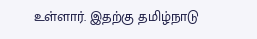உள்ளார். இதற்கு தமிழ்நாடு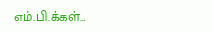எம்.பி.க்கள்…